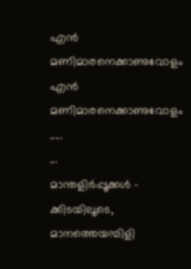എൻ മണിമാരനെക്കാണുവോളം
എൻ മണിമാരനെക്കാണുവോളം .....
...
മാന്തളിർപ്പൂക്കൾ -
ക്കിടയിലൂടെ,
മാനത്തെയമ്പിളി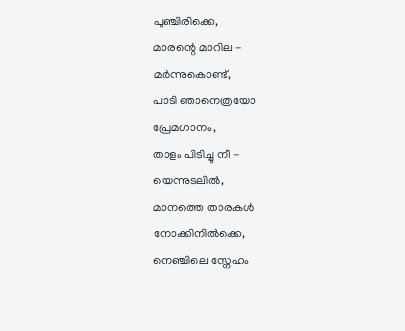പുഞ്ചിരിക്കെ,
മാരന്റെ മാറില -
മർന്നുകൊണ്ട്,
പാടി ഞാനെത്രയോ
പ്രേമഗാനം,
താളം പിടിച്ചു നീ -
യെന്നുടലിൽ,
മാനത്തെ താരകൾ
നോക്കിനിൽക്കെ,
നെഞ്ചിലെ സ്നേഹം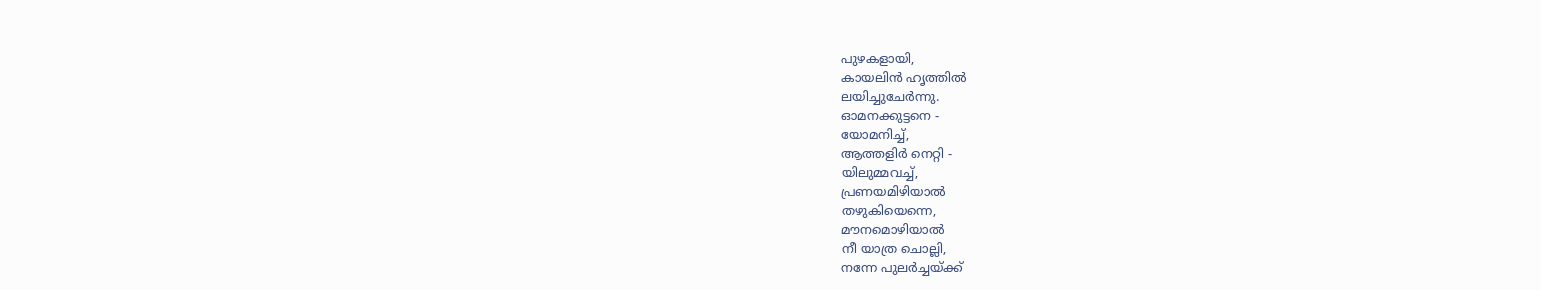പുഴകളായി,
കായലിൻ ഹൃത്തിൽ
ലയിച്ചുചേർന്നു.
ഓമനക്കുട്ടനെ -
യോമനിച്ച്,
ആത്തളിർ നെറ്റി -
യിലുമ്മവച്ച്,
പ്രണയമിഴിയാൽ
തഴുകിയെന്നെ,
മൗനമൊഴിയാൽ
നീ യാത്ര ചൊല്ലി,
നന്നേ പുലർച്ചയ്ക്ക്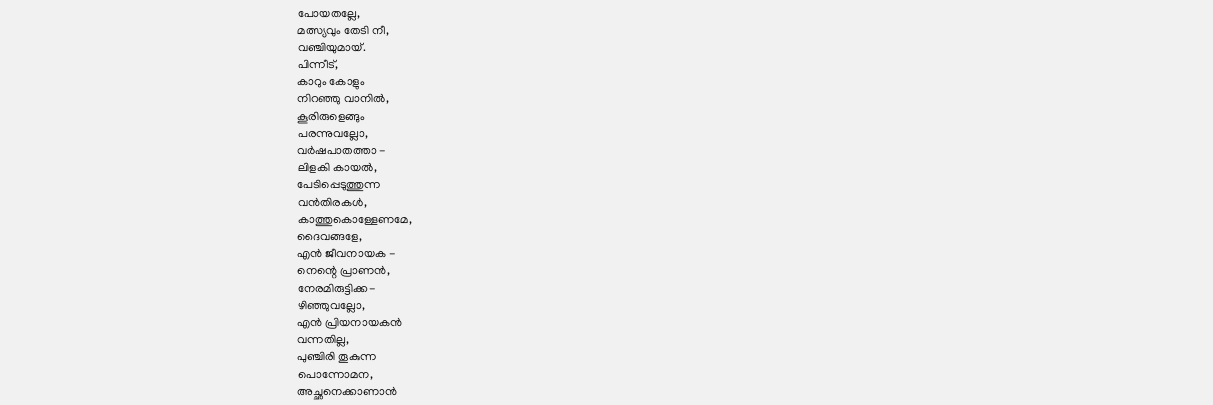പോയതല്ലേ,
മത്സ്യവും തേടി നീ,
വഞ്ചിയുമായ്.
പിന്നീട്,
കാറും കോളും
നിറഞ്ഞു വാനിൽ,
കൂരിരുളെങ്ങും
പരന്നുവല്ലോ,
വർഷപാതത്താ -
ലിളകി കായൽ,
പേടിപ്പെടുത്തുന്ന
വൻതിരകൾ,
കാത്തുകൊള്ളേണമേ,
ദൈവങ്ങളേ,
എൻ ജീവനായക -
നെന്റെ പ്രാണൻ,
നേരമിരുട്ടിക്ക-
ഴിഞ്ഞുവല്ലോ,
എൻ പ്രിയനായകൻ
വന്നതില്ല,
പുഞ്ചിരി തൂകുന്ന
പൊന്നോമന,
അച്ഛനെക്കാണാൻ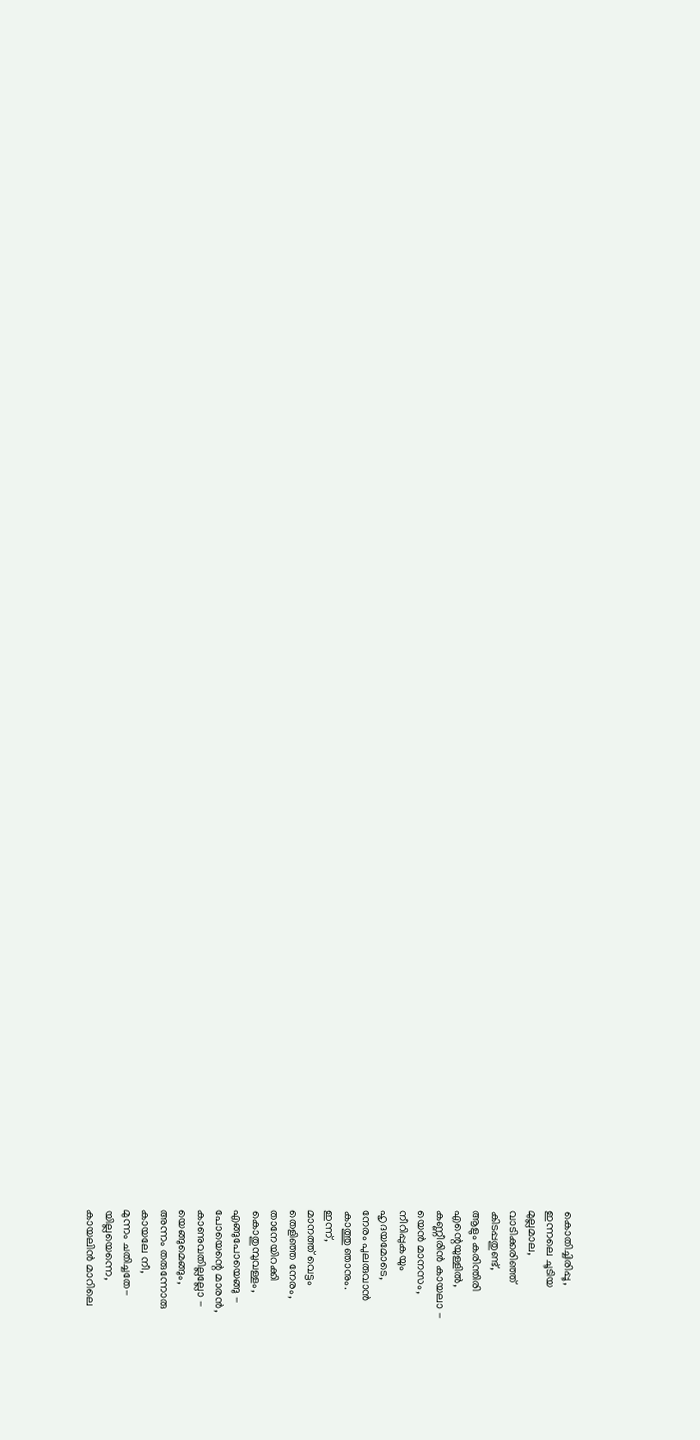കൊതിച്ചിരിപ്പൂ,
ഇന്നലെ ചൂടിയ
മുല്ലമാല,
വാടിക്കരിഞ്ഞ്
കിടപ്പതുണ്ട്,
ആളും കരിന്തിരി
എന്റെയുള്ളിൽ,
കണ്ണീരിൻ കായലാ -
യെൻ മാനസം,
നീറിപ്പുകയും
ഹൃദയമോടെ,
നേരം പുലരുവാൻ
കാത്തു ഞാനും.
ഇന്ന്,
മാനത്ത് വെട്ടം
തെളിഞ്ഞ നേരം,
താനേയിറക്കി
കൊതുമ്പുവള്ളം,
എങ്ങുപോയെങ്ങു -
പോയെന്റെ മാരൻ,
കാണുവതില്ലല്ലോ -
യെങ്ങുമെങ്ങും,
അന്നം തരുന്നോരു
കായലേ നീ,
മുന്നം ചതിച്ചതേ-
യില്ലയെന്നെ,
കായലിൻ മാറിലെ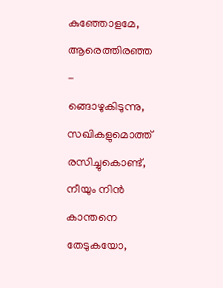കുഞ്ഞോളമേ,
ആരെത്തിരഞ്ഞ -
ങ്ങൊഴുകിടുന്നു,
സഖികളുമൊത്ത്
രസിച്ചുകൊണ്ട്,
നീയും നിൻ കാന്തനെ
തേടുകയോ,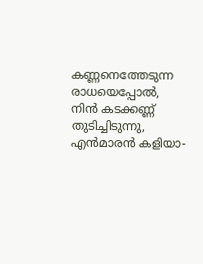കണ്ണനെത്തേടുന്ന
രാധയെപ്പോൽ,
നിൻ കടക്കണ്ണ്
തുടിച്ചിടുന്നു,
എൻമാരൻ കളിയാ-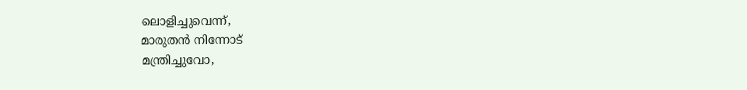ലൊളിച്ചുവെന്ന്,
മാരുതൻ നിന്നോട്
മന്ത്രിച്ചുവോ,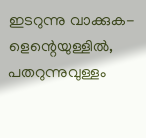ഇടറുന്നു വാക്കുക-
ളെന്റെയുള്ളിൽ,
പതറുന്നുവുള്ളം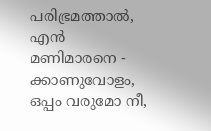പരിഭ്രമത്താൽ,
എൻ മണിമാരനെ -
ക്കാണുവോളം,
ഒപ്പം വരുമോ നീ,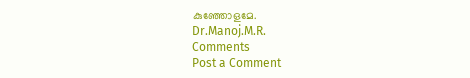കുഞ്ഞോളമേ.
Dr.Manoj.M.R.
Comments
Post a Comment